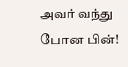அவர் வந்து போன பின்!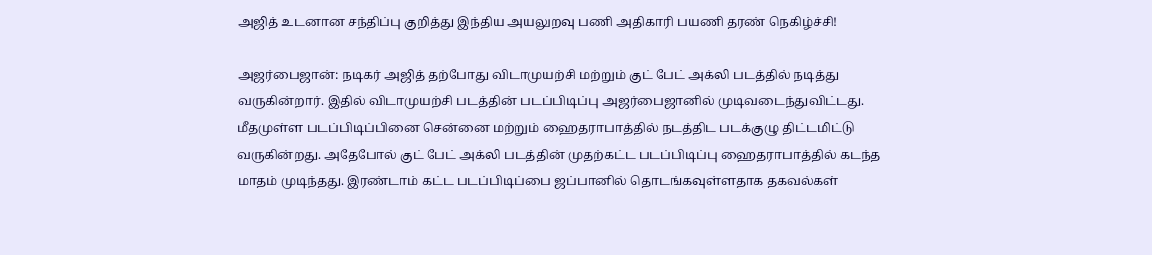அஜித் உடனான சந்திப்பு குறித்து இந்திய அயலுறவு பணி அதிகாரி பயணி தரண் நெகிழ்ச்சி!

அஜர்பைஜான்: நடிகர் அஜித் தற்போது விடாமுயற்சி மற்றும் குட் பேட் அக்லி படத்தில் நடித்து வருகின்றார். இதில் விடாமுயற்சி படத்தின் படப்பிடிப்பு அஜர்பைஜானில் முடிவடைந்துவிட்டது. மீதமுள்ள படப்பிடிப்பினை சென்னை மற்றும் ஹைதராபாத்தில் நடத்திட படக்குழு திட்டமிட்டு வருகின்றது. அதேபோல் குட் பேட் அக்லி படத்தின் முதற்கட்ட படப்பிடிப்பு ஹைதராபாத்தில் கடந்த மாதம் முடிந்தது. இரண்டாம் கட்ட படப்பிடிப்பை ஜப்பானில் தொடங்கவுள்ளதாக தகவல்கள்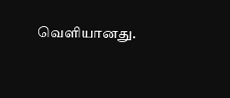வெளியானது.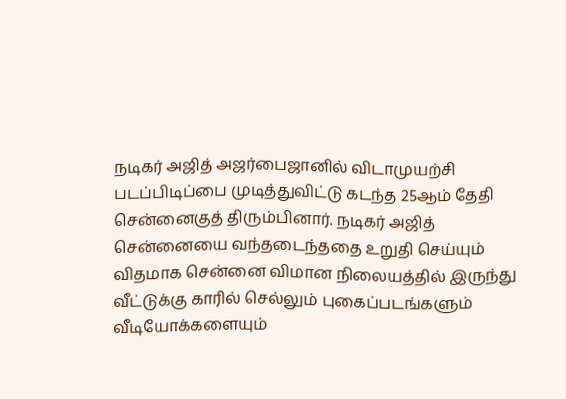நடிகர் அஜித் அஜர்பைஜானில் விடாமுயற்சி படப்பிடிப்பை முடித்துவிட்டு கடந்த 25ஆம் தேதி சென்னைகுத் திரும்பினார். நடிகர் அஜித் சென்னையை வந்தடைந்ததை உறுதி செய்யும் விதமாக சென்னை விமான நிலையத்தில் இருந்து வீட்டுக்கு காரில் செல்லும் புகைப்படங்களும் வீடியோக்களையும்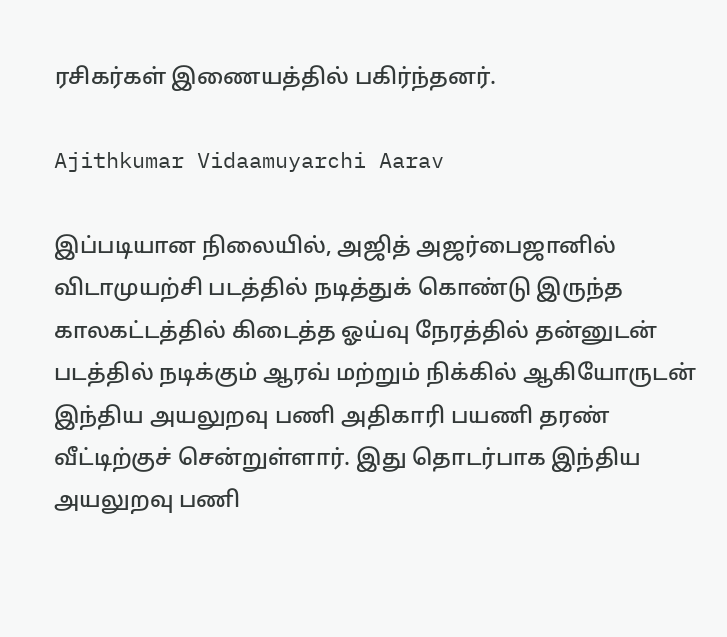ரசிகர்கள் இணையத்தில் பகிர்ந்தனர்.

Ajithkumar Vidaamuyarchi Aarav

இப்படியான நிலையில், அஜித் அஜர்பைஜானில் விடாமுயற்சி படத்தில் நடித்துக் கொண்டு இருந்த காலகட்டத்தில் கிடைத்த ஓய்வு நேரத்தில் தன்னுடன் படத்தில் நடிக்கும் ஆரவ் மற்றும் நிக்கில் ஆகியோருடன் இந்திய அயலுறவு பணி அதிகாரி பயணி தரண் வீட்டிற்குச் சென்றுள்ளார். இது தொடர்பாக இந்திய அயலுறவு பணி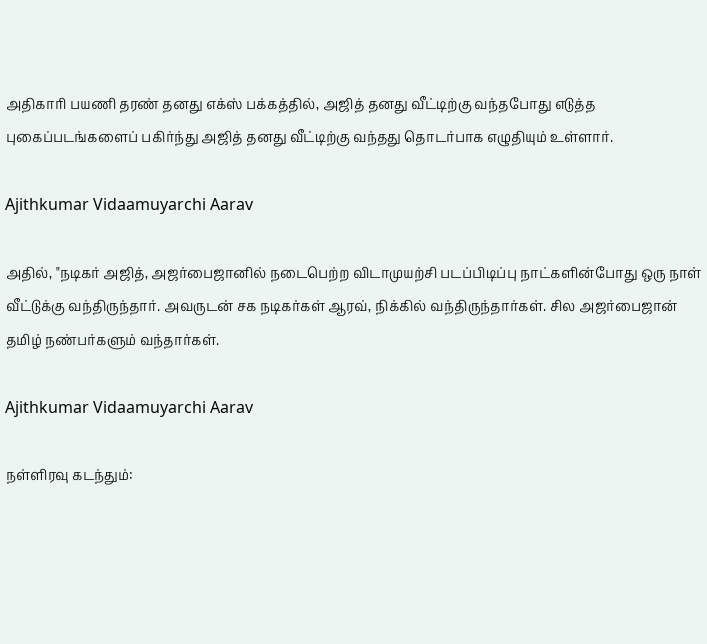அதிகாரி பயணி தரண் தனது எக்ஸ் பக்கத்தில், அஜித் தனது வீட்டிற்கு வந்தபோது எடுத்த புகைப்படங்களைப் பகிர்ந்து அஜித் தனது வீட்டிற்கு வந்தது தொடர்பாக எழுதியும் உள்ளார்.

Ajithkumar Vidaamuyarchi Aarav

அதில், "நடிகர் அஜித், அஜர்பைஜானில் நடைபெற்ற விடாமுயற்சி படப்பிடிப்பு நாட்களின்போது ஒரு நாள் வீட்டுக்கு வந்திருந்தார். அவருடன் சக நடிகர்கள் ஆரவ், நிக்கில் வந்திருந்தார்கள். சில அஜர்பைஜான் தமிழ் நண்பர்களும் வந்தார்கள்.

Ajithkumar Vidaamuyarchi Aarav

நள்ளிரவு கடந்தும்: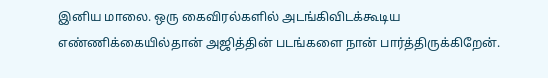இனிய மாலை. ஒரு கைவிரல்களில் அடங்கிவிடக்கூடிய எண்ணிக்கையில்தான் அஜித்தின் படங்களை நான் பார்த்திருக்கிறேன்.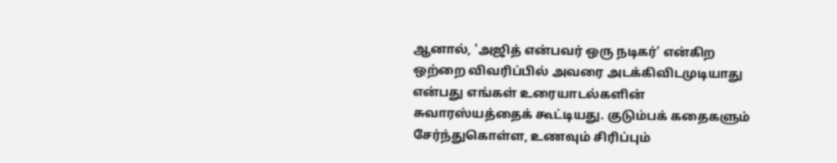ஆனால், 'அஜித் என்பவர் ஒரு நடிகர்' என்கிற ஒற்றை விவரிப்பில் அவரை அடக்கிவிடமுடியாது என்பது எங்கள் உரையாடல்களின் சுவாரஸ்யத்தைக் கூட்டியது. குடும்பக் கதைகளும் சேர்ந்துகொள்ள, உணவும் சிரிப்பும்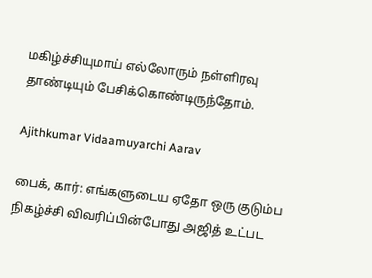மகிழ்ச்சியுமாய் எல்லோரும் நள்ளிரவு தாண்டியும் பேசிக்கொண்டிருந்தோம்.

Ajithkumar Vidaamuyarchi Aarav

பைக், கார்: எங்களுடைய ஏதோ ஒரு குடும்ப நிகழ்ச்சி விவரிப்பின்போது அஜித் உட்பட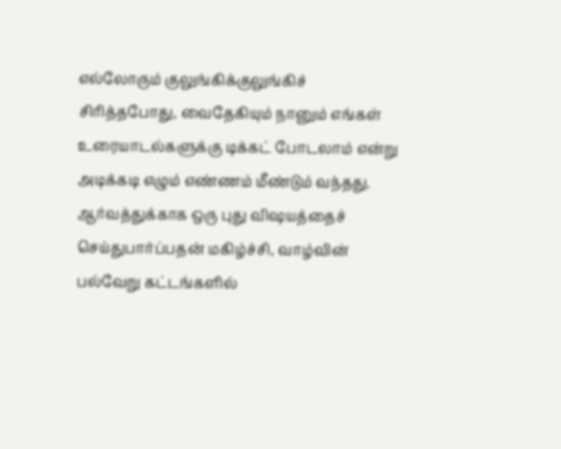எல்லோரும் குலுங்கிக்குலுங்கிச் சிரித்தபோது, வைதேகியும் நானும் எங்கள் உரையாடல்களுக்கு டிக்கட் போடலாம் என்று அடிக்கடி எழும் எண்ணம் மீண்டும் வந்தது. ஆர்வத்துக்காக ஒரு புது விஷயத்தைச் செய்துபார்ப்பதன் மகிழ்ச்சி, வாழ்வின் பல்வேறு கட்டங்களில்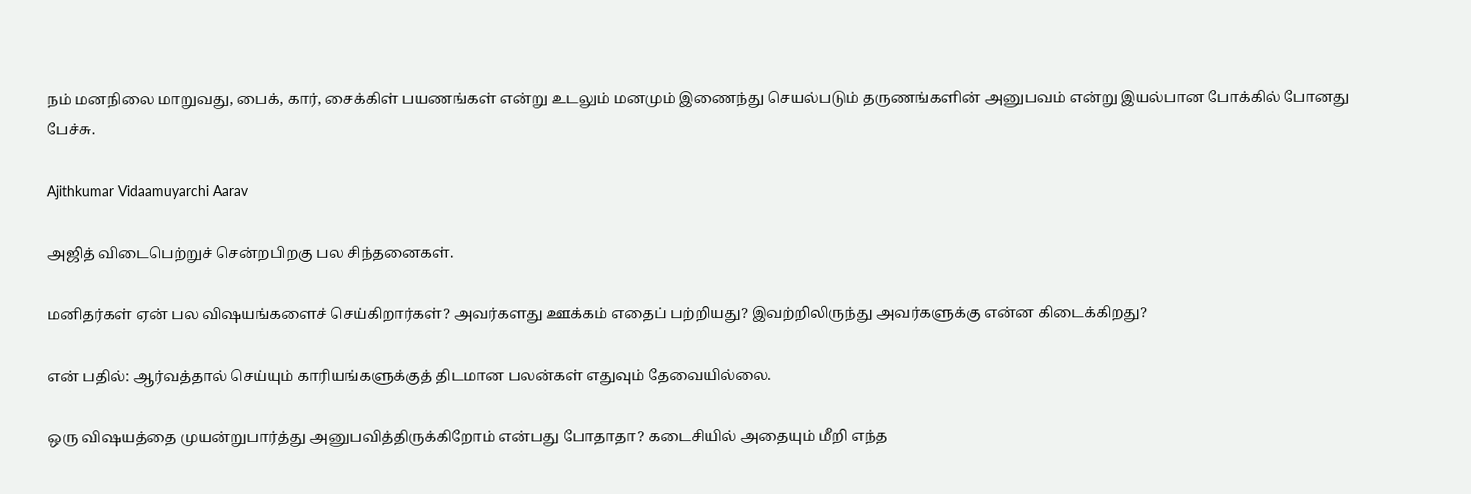நம் மனநிலை மாறுவது, பைக், கார், சைக்கிள் பயணங்கள் என்று உடலும் மனமும் இணைந்து செயல்படும் தருணங்களின் அனுபவம் என்று இயல்பான போக்கில் போனது பேச்சு.

Ajithkumar Vidaamuyarchi Aarav

அஜித் விடைபெற்றுச் சென்றபிறகு பல சிந்தனைகள்.

மனிதர்கள் ஏன் பல விஷயங்களைச் செய்கிறார்கள்? அவர்களது ஊக்கம் எதைப் பற்றியது? இவற்றிலிருந்து அவர்களுக்கு என்ன கிடைக்கிறது?

என் பதில்: ஆர்வத்தால் செய்யும் காரியங்களுக்குத் திடமான பலன்கள் எதுவும் தேவையில்லை.

ஒரு விஷயத்தை முயன்றுபார்த்து அனுபவித்திருக்கிறோம் என்பது போதாதா? கடைசியில் அதையும் மீறி எந்த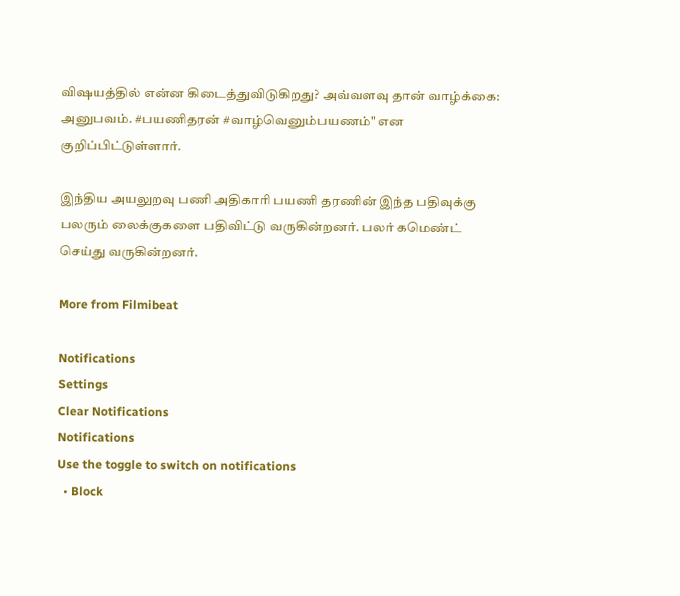விஷயத்தில் என்ன கிடைத்துவிடுகிறது? அவ்வளவு தான் வாழ்க்கை: அனுபவம். #பயணிதரன் #வாழ்வெனும்பயணம்" என குறிப்பிட்டுள்ளார்.

இந்திய அயலுறவு பணி அதிகாரி பயணி தரணின் இந்த பதிவுக்கு பலரும் லைக்குகளை பதிவிட்டு வருகின்றனர். பலர் கமெண்ட் செய்து வருகின்றனர்.

More from Filmibeat

Notifications
Settings
Clear Notifications
Notifications
Use the toggle to switch on notifications
  • Block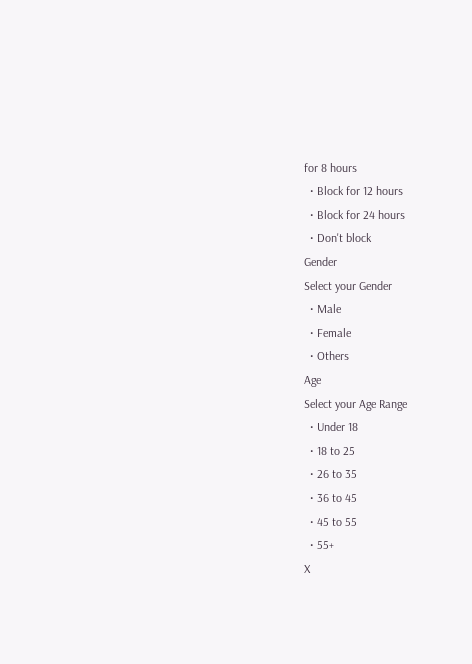for 8 hours
  • Block for 12 hours
  • Block for 24 hours
  • Don't block
Gender
Select your Gender
  • Male
  • Female
  • Others
Age
Select your Age Range
  • Under 18
  • 18 to 25
  • 26 to 35
  • 36 to 45
  • 45 to 55
  • 55+
X